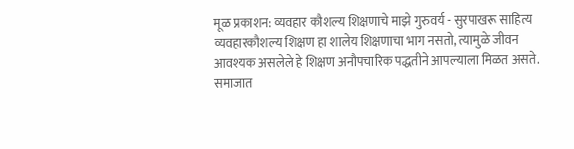मूळ प्रकाशन: व्यवहार कौशल्य शिक्षणाचे माझे गुरुवर्य - सुरपाखरू साहित्य
व्यवहारकौशल्य शिक्षण हा शालेय शिक्षणाचा भाग नसतो, त्यामुळे जीवन आवश्यक असलेले हे शिक्षण अनौपचारिक पद्धतीने आपल्याला मिळत असते. समाजात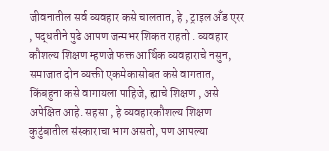जीवनातील सर्व व्यवहार कसे चालतात, हे , ट्राइल अँड एरर , पद्धतीने पुढे आपण जन्मभर शिकत राहतो . व्यवहार कौशल्य शिक्षण म्हणजे फक्त आर्थिक व्यवहाराचे नसुन, समाजात दोन व्यक्ती एकमेकासोबत कसे वागतात, किंबहुना कसे वागायला पाहिजे, ह्याचे शिक्षण , असे अपेक्षित आहे. सहसा , हे व्यवहारकौशल्य शिक्षण कुटुंबातील संस्काराचा भाग असतो, पण आपल्या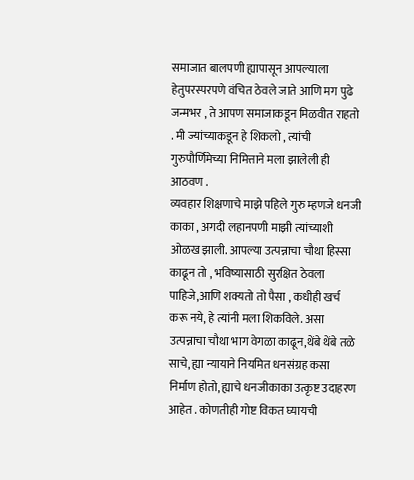समाजात बालपणी ह्यापासून आपल्याला हेतुपरस्परपणे वंचित ठेवले जाते आणि मग पुढे जन्मभर , ते आपण समाजाकडून मिळवीत राहतो . मी ज्यांच्याकडून हे शिकलो , त्यांची गुरुपौर्णिमेच्या निमित्ताने मला झालेली ही आठवण .
व्यवहार शिक्षणाचे माझे पहिले गुरु म्हणजे धनजी काका , अगदी लहानपणी माझी त्यांच्याशी ओळख झाली. आपल्या उत्पन्नाचा चौथा हिस्सा काढून तो , भविष्यासाठी सुरक्षित ठेवला पाहिजे,आणि शक्यतो तो पैसा , कधीही खर्च करू नये, हे त्यांनी मला शिकविले. असा उत्पन्नाचा चौथा भाग वेगळा काढून,थेंबे थेंबे तळे साचे, ह्या न्यायाने नियमित धनसंग्रह कसा निर्माण होतो, ह्याचे धनजीकाका उत्कृष्ट उदाहरण आहेत . कोणतीही गोष्ट विकत घ्यायची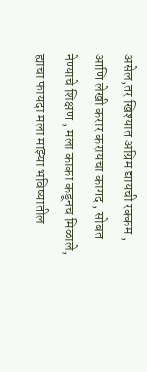असेल,तर खिश्यात अग्रिम द्यायची रक्कम , आणि लेखी करार करायचा कागद , सोबत नेण्याचे शिक्षण , मला काका कडूनच मिळाले, ह्याचा फायदा मला माझ्या भविष्यातील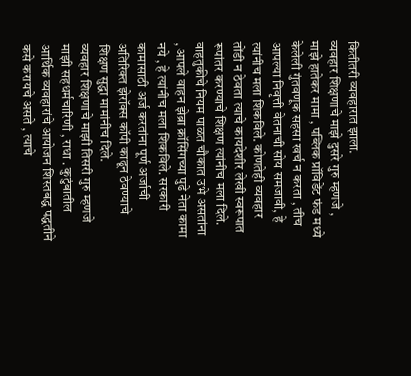कितीतरी व्यवहारात झाला.
व्यवहार शिक्षणाचे माझे दुसरे गुरु म्हणजे , माझे हातेकर मामा , पब्लिक प्रॉविडेंट फंड मध्ये केलेली गुंतवणूक सहसा खर्च न करता , तीच आपल्या निवृत्ती वेतनाची सोय समजावी, हे त्यांनीच मला शिकविले. कोणतेही व्यवहार तोंडी न ठेवता त्याचे कायदेशीर लेखी स्वरूपात रूपांतर करण्याचे शिक्षण त्यांनीच मला दिले. वाहतुकीचे नियम पाळत चौकात उभे असतांना , आपले वाहन झेब्रा क्रॉसिंगच्या पुढे नेता कामा नये , हे त्यांनीच मला शिकविले. सरकारी कामासाठी अर्ज करतांना पूर्ण अर्जाची अतिरिक्त झेरॉक्स कॉपी काढून ठेवण्याचे शिक्षण सुद्धा मामांनीच दिले.
व्यवहार शिक्षणाचे माझी तिसरी गुरु म्हणजे माझी सहधर्मचारिणी , राधा . कुटुंबातील आर्थिक व्यवहारांचे आयोजन शिस्तबद्ध पद्धतीने कसे करायचे असते , त्याचे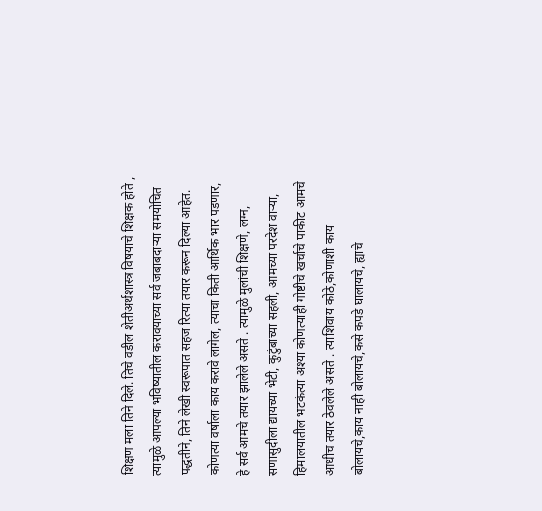शिक्षण मला तिने दिले. तिचे वडील शेतीअर्थशास्त्र विषयाचे शिक्षक होते , त्यामुळे आपल्या भविष्यातील करावयाच्या सर्व जबाबदाऱ्या समयोचित पद्धतीने, तिने लेखी स्वरूपात सहज रित्या तयार करून दिल्या आहेत. कोणत्या वर्षाला काय करावे लागेल, त्याचा किती आर्थिक भार पडणार, हे सर्व आमचे तयार झालेले असते . त्यामुळे मुलांची शिक्षणे, लग्न, सणासुदीला द्यायच्या भेटी, कुटुंबाच्या सहली, आमच्या परदेश वाऱ्या, हिमालयातील भटकंत्या अश्या कोणत्याही गोष्टीचे खर्चाचे पाकीट आमचे आधीच तयार ठेवलेले असते . त्याशिवाय कोठे,कोणाशी काय बोलायचे,काय नाही बोलायचे,कसे कपडे घालायचे, ह्याचे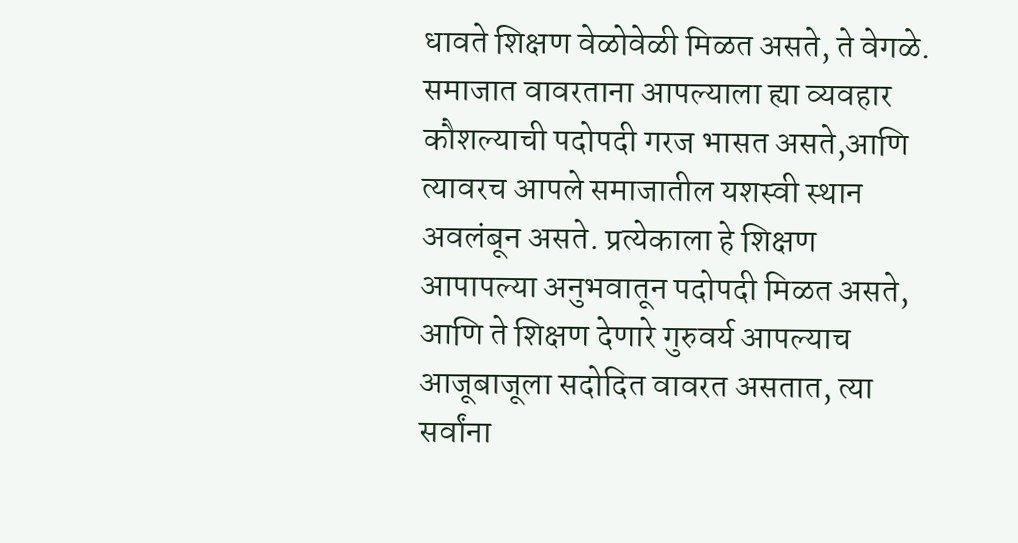धावते शिक्षण वेळोवेळी मिळत असते, ते वेगळे.
समाजात वावरताना आपल्याला ह्या व्यवहार कौशल्याची पदोपदी गरज भासत असते,आणि त्यावरच आपले समाजातील यशस्वी स्थान अवलंबून असते. प्रत्येकाला हे शिक्षण आपापल्या अनुभवातून पदोपदी मिळत असते, आणि ते शिक्षण देणारे गुरुवर्य आपल्याच आजूबाजूला सदोदित वावरत असतात, त्या सर्वांना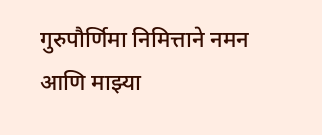गुरुपौर्णिमा निमित्ताने नमन आणि माझ्या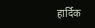हार्दिक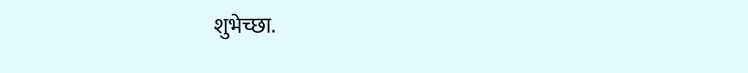शुभेच्छा.